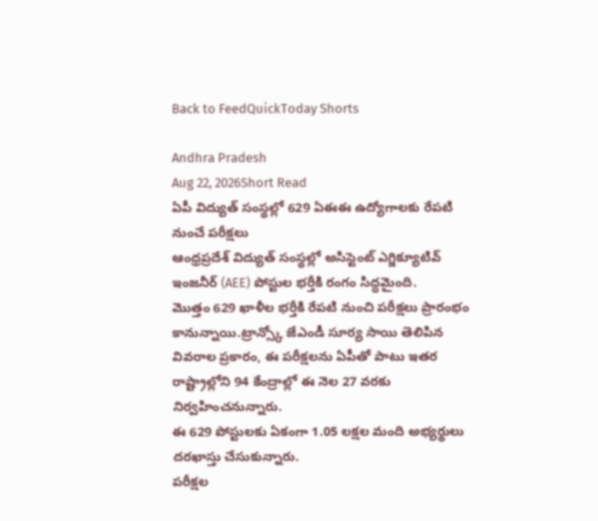Back to FeedQuickToday Shorts

Andhra Pradesh
Aug 22, 2026Short Read
ఏపీ విద్యుత్ సంస్థల్లో 629 ఏఈఈ ఉద్యోగాలకు రేపటి నుంచే పరీక్షలు
ఆంధ్రప్రదేశ్ విద్యుత్ సంస్థల్లో అసిస్టెంట్ ఎగ్జిక్యూటివ్ ఇంజనీర్ (AEE) పోస్టుల భర్తీకి రంగం సిద్ధమైంది.
మొత్తం 629 ఖాళీల భర్తీకి రేపటి నుంచి పరీక్షలు ప్రారంభం కానున్నాయి.ట్రాన్స్కో జేఎండీ సూర్య సాయి తెలిపిన వివరాల ప్రకారం, ఈ పరీక్షలను ఏపీతో పాటు ఇతర రాష్ట్రాల్లోని 94 కేంద్రాల్లో ఈ నెల 27 వరకు నిర్వహించనున్నారు.
ఈ 629 పోస్టులకు ఏకంగా 1.05 లక్షల మంది అభ్యర్థులు దరఖాస్తు చేసుకున్నారు.
పరీక్షల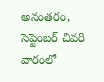అనంతరం, సెప్టెంబర్ చివరి వారంలో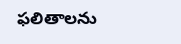ఫలితాలను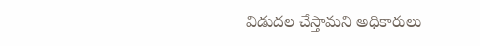విడుదల చేస్తామని అధికారులు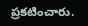ప్రకటించారు.